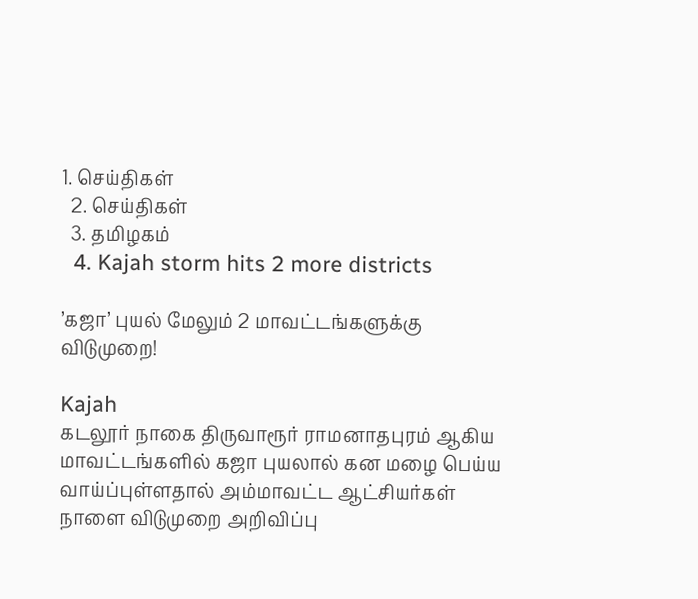1. செய்திகள்
  2. செய்திகள்
  3. த‌மிழக‌ம்
  4. Kajah storm hits 2 more districts

’கஜா’ புயல் மேலும் 2 மாவட்டங்களுக்கு விடுமுறை!

Kajah
கடலூர் நாகை திருவாரூர் ராமனாதபுரம் ஆகிய மாவட்டங்களில் கஜா புயலால் கன மழை பெய்ய வாய்ப்புள்ளதால் அம்மாவட்ட ஆட்சியர்கள் நாளை விடுமுறை அறிவிப்பு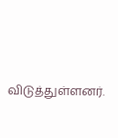விடுத்துள்ளனர்.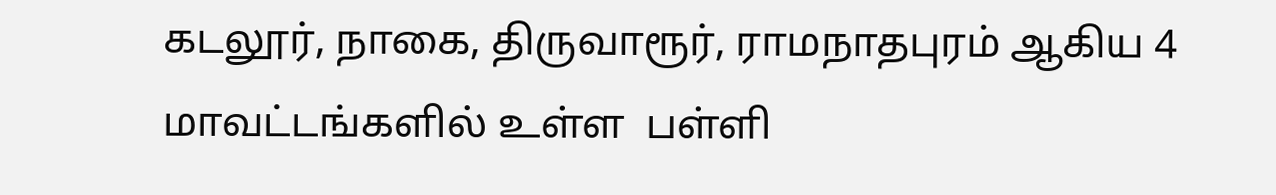கடலூர், நாகை, திருவாரூர், ராமநாதபுரம் ஆகிய 4 மாவட்டங்களில் உள்ள  பள்ளி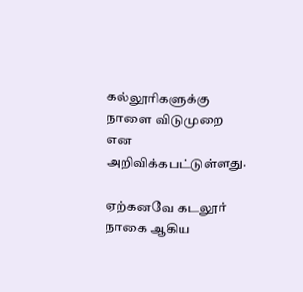கல்லூரிகளுக்கு நாளை விடுமுறை என  அறிவிக்கபட்டுள்ளது.

ஏற்கனவே கடலூர் நாகை ஆகிய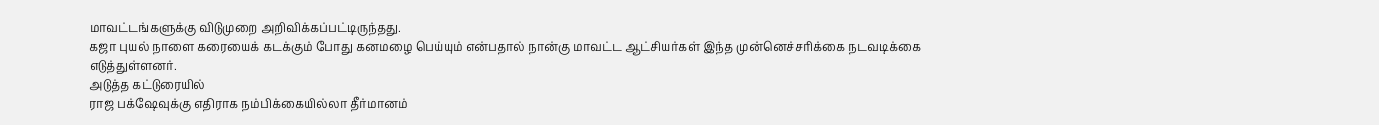மாவட்டங்களுக்கு விடுமுறை அறிவிக்கப்பட்டிருந்தது.
கஜா புயல் நாளை கரையைக் கடக்கும் போது கனமழை பெய்யும் என்பதால் நான்கு மாவட்ட ஆட்சியர்கள் இந்த முன்னெச்சரிக்கை நடவடிக்கை எடுத்துள்ளனர்.
அடுத்த கட்டுரையில்
ராஜ பக்‌ஷேவுக்கு எதிராக நம்பிக்கையில்லா தீர்மானம்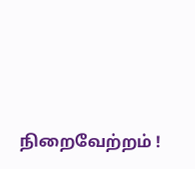நிறைவேற்றம் !